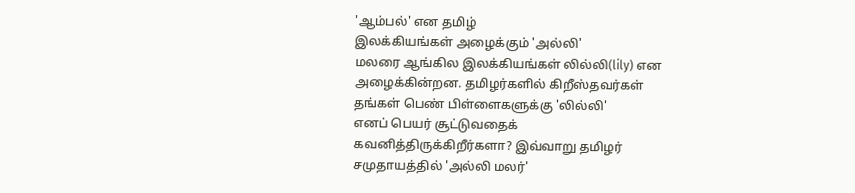'ஆம்பல்' என தமிழ்
இலக்கியங்கள் அழைக்கும் 'அல்லி'
மலரை ஆங்கில இலக்கியங்கள் லில்லி(lily) என
அழைக்கின்றன. தமிழர்களில் கிறீஸ்தவர்கள்
தங்கள் பெண் பிள்ளைகளுக்கு 'லில்லி'
எனப் பெயர் சூட்டுவதைக்
கவனித்திருக்கிறீர்களா? இவ்வாறு தமிழர்
சமுதாயத்தில் 'அல்லி மலர்'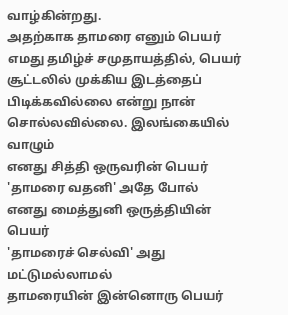வாழ்கின்றது.
அதற்காக தாமரை எனும் பெயர்
எமது தமிழ்ச் சமுதாயத்தில், பெயர்
சூட்டலில் முக்கிய இடத்தைப்
பிடிக்கவில்லை என்று நான்
சொல்லவில்லை. இலங்கையில் வாழும்
எனது சித்தி ஒருவரின் பெயர்
'தாமரை வதனி' அதே போல்
எனது மைத்துனி ஒருத்தியின் பெயர்
'தாமரைச் செல்வி' அது மட்டுமல்லாமல்
தாமரையின் இன்னொரு பெயர்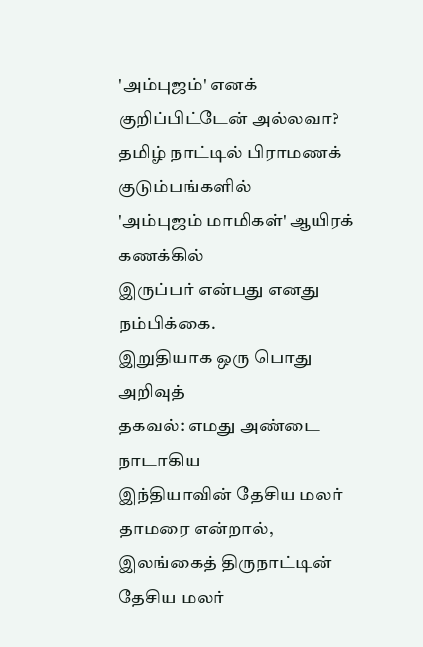'அம்புஜம்' எனக் குறிப்பிட்டேன் அல்லவா?
தமிழ் நாட்டில் பிராமணக் குடும்பங்களில்
'அம்புஜம் மாமிகள்' ஆயிரக் கணக்கில்
இருப்பர் என்பது எனது நம்பிக்கை.
இறுதியாக ஒரு பொது அறிவுத்
தகவல்: எமது அண்டை நாடாகிய
இந்தியாவின் தேசிய மலர் தாமரை என்றால்,
இலங்கைத் திருநாட்டின் தேசிய மலர்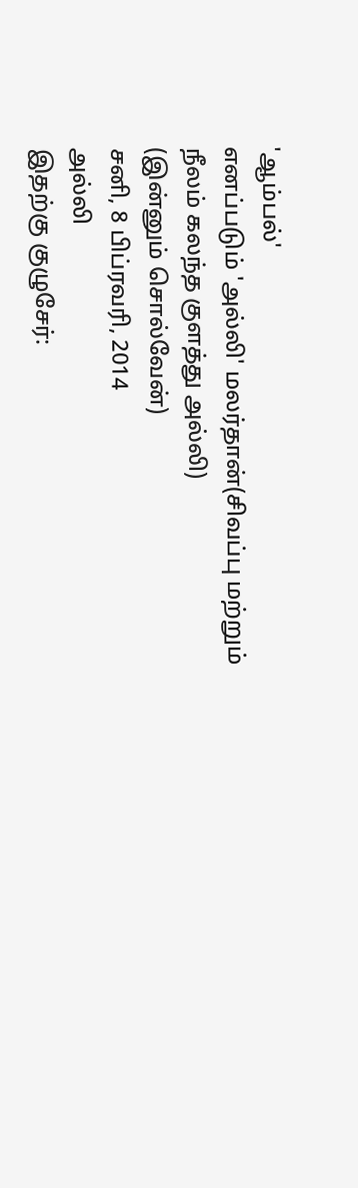'ஆம்பல்'
எனப்படும் 'அல்லி' மலர்தான்(சிவப்பு மற்றும்
நீலம் கலந்த குளத்து அல்லி)
(இன்னும் சொல்வேன்)
சனி, 8 பிப்ரவரி, 2014
அல்லி
இதற்கு குழுசேர்: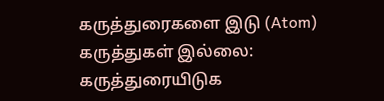கருத்துரைகளை இடு (Atom)
கருத்துகள் இல்லை:
கருத்துரையிடுக